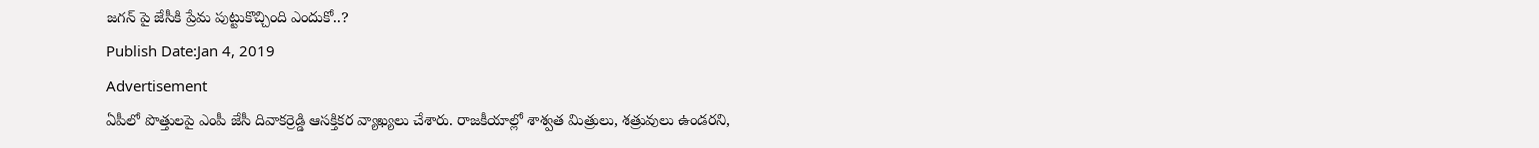జగన్ పై జేసీకి ప్రేమ పుట్టుకొచ్చింది ఎందుకో..?
Publish Date:Jan 4, 2019
Advertisement
ఏపీలో పొత్తులపై ఎంపీ జేసీ దివాకర్రెడ్డి ఆసక్తికర వ్యాఖ్యలు చేశారు. రాజకీయాల్లో శాశ్వత మిత్రులు, శత్రువులు ఉండరని,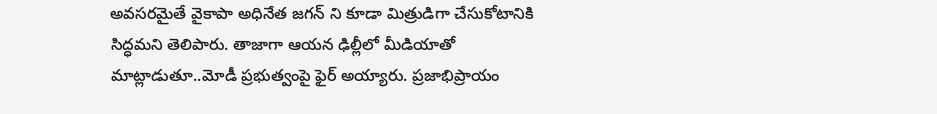అవసరమైతే వైకాపా అధినేత జగన్ ని కూడా మిత్రుడిగా చేసుకోటానికి సిద్ధమని తెలిపారు. తాజాగా ఆయన ఢిల్లీలో మీడియాతో మాట్లాడుతూ..మోడీ ప్రభుత్వంపై ఫైర్ అయ్యారు. ప్రజాభిప్రాయం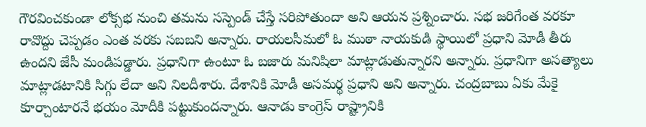గౌరవించకుండా లోక్సభ నుంచి తమను సస్పెండ్ చేస్తే సరిపోతుందా అని ఆయన ప్రశ్నించారు. సభ జరిగేంత వరకూ రావొద్దు చెప్పడం ఎంత వరకు సబబని అన్నారు. రాయలసీమలో ఓ ముఠా నాయకుడి స్థాయిలో ప్రధాని మోడీ తీరు ఉందని జేసీ మండిపడ్డారు. ప్రధానిగా ఉంటూ ఓ బజారు మనిషిలా మాట్లాడుతున్నారని అన్నారు. ప్రధానిగా అసత్యాలు మాట్లాడటానికి సిగ్గు లేదా అని నిలదీశారు. దేశానికి మోడీ అసమర్థ ప్రధాని అని అన్నారు. చంద్రబాబు ఏకు మేకై కూర్చాంటారనే భయం మోదీకి పట్టుకుందన్నారు. ఆనాడు కాంగ్రెస్ రాష్ట్రానికి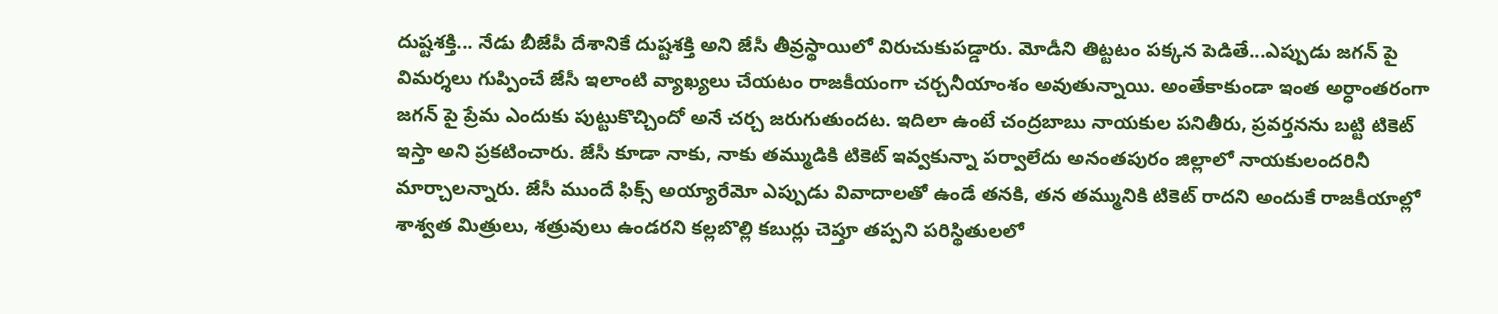దుష్టశక్తి... నేడు బీజేపీ దేశానికే దుష్టశక్తి అని జేసీ తీవ్రస్థాయిలో విరుచుకుపడ్డారు. మోడీని తిట్టటం పక్కన పెడితే...ఎప్పుడు జగన్ పై విమర్శలు గుప్పించే జేసీ ఇలాంటి వ్యాఖ్యలు చేయటం రాజకీయంగా చర్చనీయాంశం అవుతున్నాయి. అంతేకాకుండా ఇంత అర్ధాంతరంగా జగన్ పై ప్రేమ ఎందుకు పుట్టుకొచ్చిందో అనే చర్చ జరుగుతుందట. ఇదిలా ఉంటే చంద్రబాబు నాయకుల పనితీరు, ప్రవర్తనను బట్టి టికెట్ ఇస్తా అని ప్రకటించారు. జేసీ కూడా నాకు, నాకు తమ్ముడికి టికెట్ ఇవ్వకున్నా పర్వాలేదు అనంతపురం జిల్లాలో నాయకులందరినీ మార్చాలన్నారు. జేసీ ముందే ఫిక్స్ అయ్యారేమో ఎప్పుడు వివాదాలతో ఉండే తనకి, తన తమ్మునికి టికెట్ రాదని అందుకే రాజకీయాల్లో శాశ్వత మిత్రులు, శత్రువులు ఉండరని కల్లబొల్లి కబుర్లు చెప్తూ తప్పని పరిస్థితులలో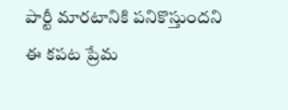పార్టీ మారటానికి పనికొస్తుందని ఈ కపట ప్రేమ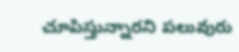చూపిస్తున్నారని పలువురు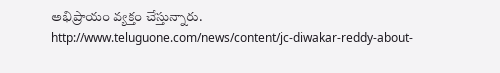అభిప్రాయం వ్యక్తం చేస్తున్నారు.
http://www.teluguone.com/news/content/jc-diwakar-reddy-about-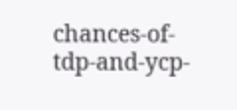chances-of-tdp-and-ycp-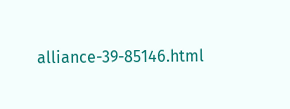alliance-39-85146.html